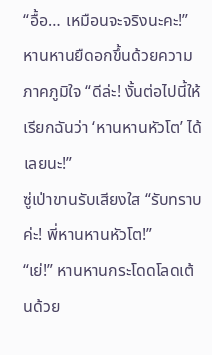“อื้อ… เหมือนจะจริงนะคะ!”
หานหานยืดอกขึ้นด้วยความภาคภูมิใจ “ดีล่ะ! งั้นต่อไปนี้ให้เรียกฉันว่า ‘หานหานหัวโต’ ได้เลยนะ!”
ซู่เป่าขานรับเสียงใส “รับทราบค่ะ! พี่หานหานหัวโต!”
“เย่!” หานหานกระโดดโลดเต้นด้วย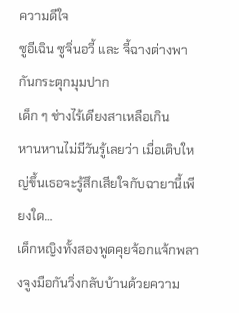ความดีใจ
ซูอีเฉิน ซูจิ่นอวี้ และ จี้ฉางต่างพากันกระตุกมุมปาก
เด็ก ๆ ช่างไร้เดียงสาเหลือเกิน
หานหานไม่มีวันรู้เลยว่า เมื่อเติบใหญ่ขึ้นเธอจะรู้สึกเสียใจกับฉายานี้เพียงใด…
เด็กหญิงทั้งสองพูดคุยจ้อกแจ้กพลางจูงมือกันวิ่งกลับบ้านด้วยความ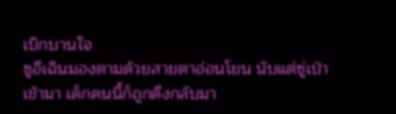เบิกบานใจ
ซูอีเฉินมองตามด้วยสายตาอ่อนโยน นับแต่ซู่เป่าเข้ามา เด็กคนนี้ก็ถูกดึงกลับมา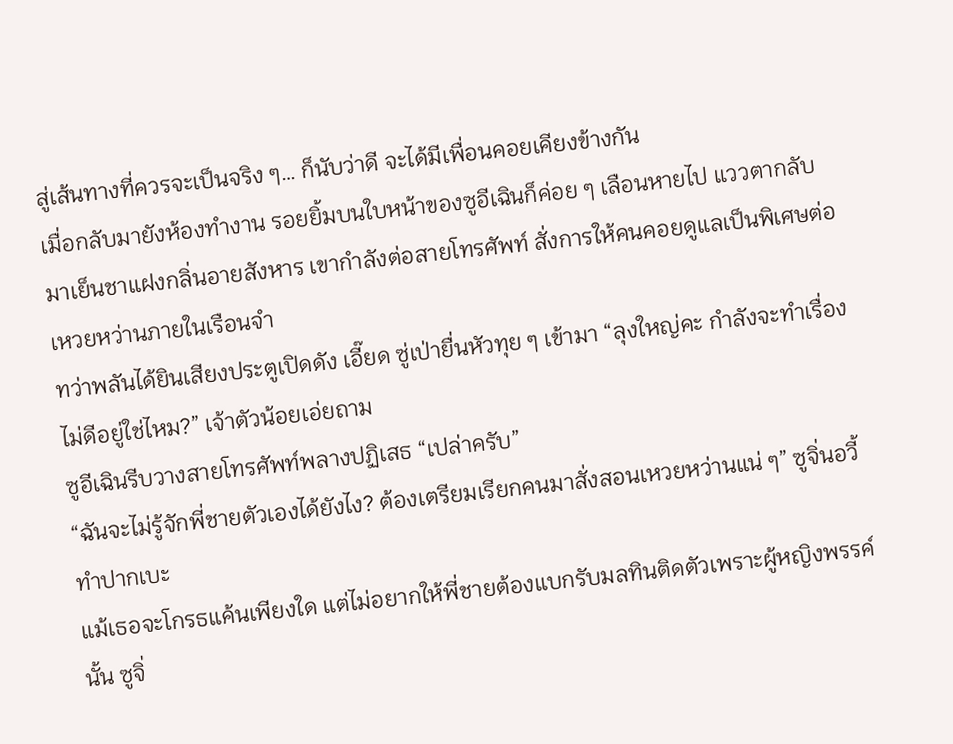สู่เส้นทางที่ควรจะเป็นจริง ๆ… ก็นับว่าดี จะได้มีเพื่อนคอยเคียงข้างกัน
เมื่อกลับมายังห้องทำงาน รอยยิ้มบนใบหน้าของซูอีเฉินก็ค่อย ๆ เลือนหายไป แววตากลับมาเย็นชาแฝงกลิ่นอายสังหาร เขากำลังต่อสายโทรศัพท์ สั่งการให้คนคอยดูแลเป็นพิเศษต่อเหวยหว่านภายในเรือนจำ
ทว่าพลันได้ยินเสียงประตูเปิดดัง เอี๊ยด ซู่เป่ายื่นหัวทุย ๆ เข้ามา “ลุงใหญ่คะ กำลังจะทำเรื่องไม่ดีอยู่ใช่ไหม?” เจ้าตัวน้อยเอ่ยถาม
ซูอีเฉินรีบวางสายโทรศัพท์พลางปฏิเสธ “เปล่าครับ”
“ฉันจะไม่รู้จักพี่ชายตัวเองได้ยังไง? ต้องเตรียมเรียกคนมาสั่งสอนเหวยหว่านแน่ ๆ” ซูจิ่นอวี้ทำปากเบะ
แม้เธอจะโกรธแค้นเพียงใด แต่ไม่อยากให้พี่ชายต้องแบกรับมลทินติดตัวเพราะผู้หญิงพรรค์นั้น ซูจิ่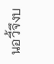นอวี้จึงบ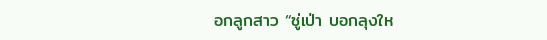อกลูกสาว “ซู่เป่า บอกลุงให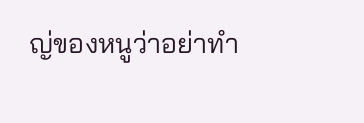ญ่ของหนูว่าอย่าทำ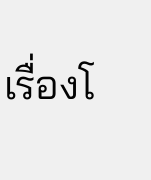เรื่องโ